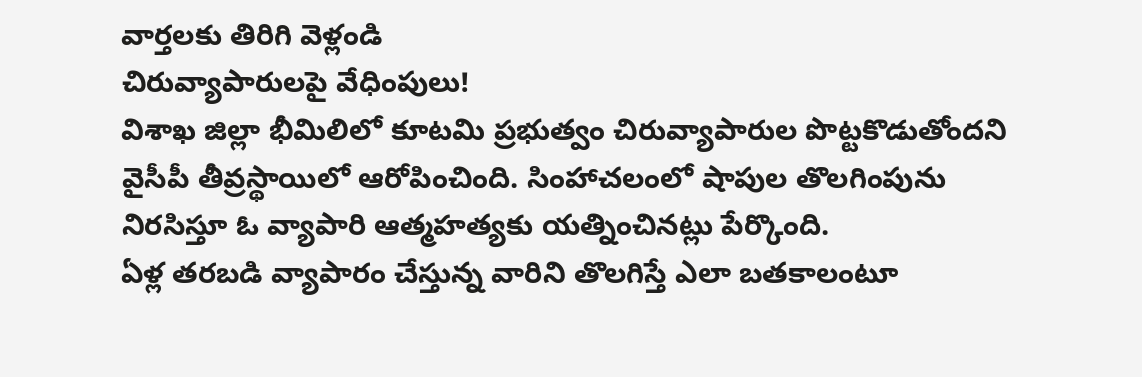వార్తలకు తిరిగి వెళ్లండి
చిరువ్యాపారులపై వేధింపులు!
విశాఖ జిల్లా భీమిలిలో కూటమి ప్రభుత్వం చిరువ్యాపారుల పొట్టకొడుతోందని వైసీపీ తీవ్రస్థాయిలో ఆరోపించింది. సింహాచలంలో షాపుల తొలగింపును నిరసిస్తూ ఓ వ్యాపారి ఆత్మహత్యకు యత్నించినట్లు పేర్కొంది.
ఏళ్ల తరబడి వ్యాపారం చేస్తున్న వారిని తొలగిస్తే ఎలా బతకాలంటూ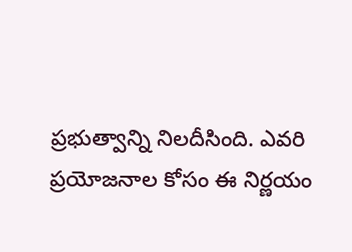ప్రభుత్వాన్ని నిలదీసింది. ఎవరి ప్రయోజనాల కోసం ఈ నిర్ణయం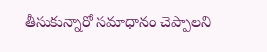తీసుకున్నారో సమాధానం చెప్పాలని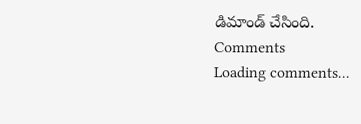డిమాండ్ చేసింది.
Comments
Loading comments...